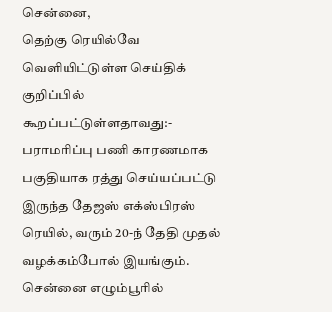சென்னை,
தெற்கு ரெயில்வே வெளியிட்டுள்ள செய்திக் குறிப்பில் கூறப்பட்டுள்ளதாவது:-
பராமரிப்பு பணி காரணமாக பகுதியாக ரத்து செய்யப்பட்டு இருந்த தேஜஸ் எக்ஸ்பிரஸ் ரெயில், வரும் 20-ந் தேதி முதல் வழக்கம்போல் இயங்கும்.
சென்னை எழும்பூரில்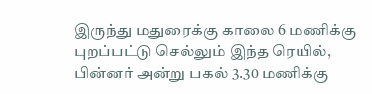இருந்து மதுரைக்கு காலை 6 மணிக்கு புறப்பட்டு செல்லும் இந்த ரெயில், பின்னர் அன்று பகல் 3.30 மணிக்கு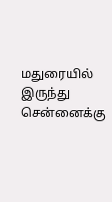மதுரையில் இருந்து சென்னைக்கு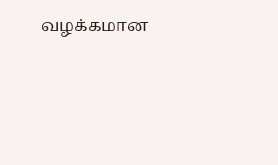வழக்கமான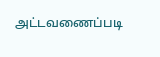அட்டவணைப்படி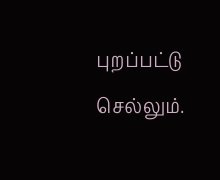புறப்பட்டு செல்லும்.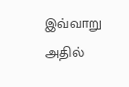இவ்வாறு அதில்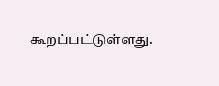கூறப்பட்டுள்ளது.